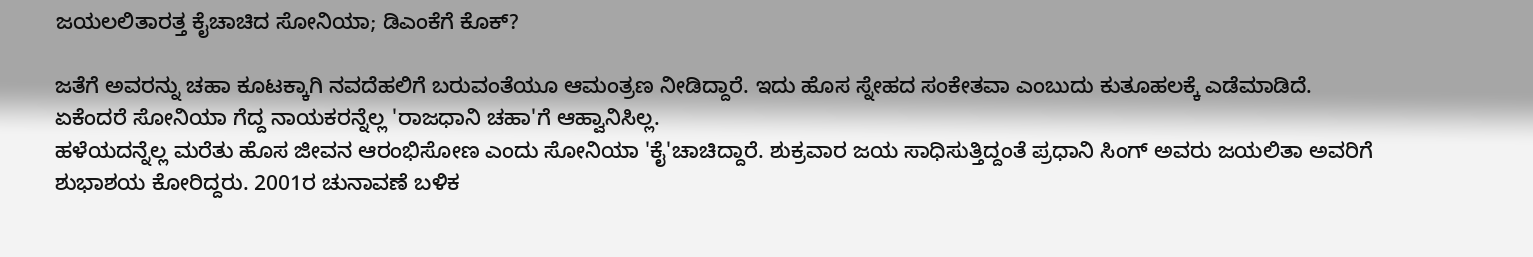ಜಯಲಲಿತಾರತ್ತ ಕೈಚಾಚಿದ ಸೋನಿಯಾ; ಡಿಎಂಕೆಗೆ ಕೊಕ್?

ಜತೆಗೆ ಅವರನ್ನು ಚಹಾ ಕೂಟಕ್ಕಾಗಿ ನವದೆಹಲಿಗೆ ಬರುವಂತೆಯೂ ಆಮಂತ್ರಣ ನೀಡಿದ್ದಾರೆ. ಇದು ಹೊಸ ಸ್ನೇಹದ ಸಂಕೇತವಾ ಎಂಬುದು ಕುತೂಹಲಕ್ಕೆ ಎಡೆಮಾಡಿದೆ. ಏಕೆಂದರೆ ಸೋನಿಯಾ ಗೆದ್ದ ನಾಯಕರನ್ನೆಲ್ಲ 'ರಾಜಧಾನಿ ಚಹಾ'ಗೆ ಆಹ್ವಾನಿಸಿಲ್ಲ.
ಹಳೆಯದನ್ನೆಲ್ಲ ಮರೆತು ಹೊಸ ಜೀವನ ಆರಂಭಿಸೋಣ ಎಂದು ಸೋನಿಯಾ 'ಕೈ'ಚಾಚಿದ್ದಾರೆ. ಶುಕ್ರವಾರ ಜಯ ಸಾಧಿಸುತ್ತಿದ್ದಂತೆ ಪ್ರಧಾನಿ ಸಿಂಗ್ ಅವರು ಜಯಲಿತಾ ಅವರಿಗೆ ಶುಭಾಶಯ ಕೋರಿದ್ದರು. 2001ರ ಚುನಾವಣೆ ಬಳಿಕ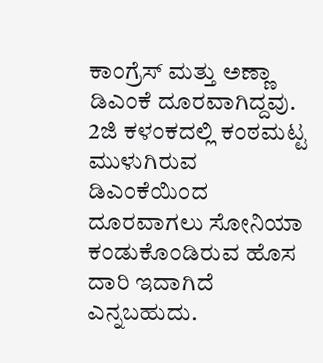ಕಾಂಗ್ರೆಸ್ ಮತ್ತು ಅಣ್ಣಾ ಡಿಎಂಕೆ ದೂರವಾಗಿದ್ದವು.
2ಜಿ ಕಳಂಕದಲ್ಲಿ ಕಂಠಮಟ್ಟ ಮುಳುಗಿರುವ ಡಿಎಂಕೆಯಿಂದ ದೂರವಾಗಲು ಸೋನಿಯಾ ಕಂಡುಕೊಂಡಿರುವ ಹೊಸ ದಾರಿ ಇದಾಗಿದೆ ಎನ್ನಬಹುದು.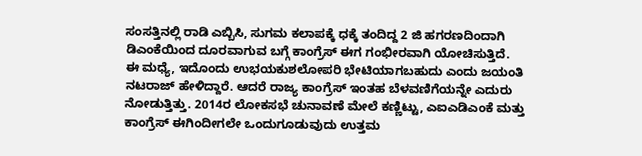ಸಂಸತ್ತಿನಲ್ಲಿ ರಾಡಿ ಎಬ್ಬಿಸಿ, ಸುಗಮ ಕಲಾಪಕ್ಕೆ ಧಕ್ಕೆ ತಂದಿದ್ದ 2 ಜಿ ಹಗರಣದಿಂದಾಗಿ ಡಿಎಂಕೆಯಿಂದ ದೂರವಾಗುವ ಬಗ್ಗೆ ಕಾಂಗ್ರೆಸ್ ಈಗ ಗಂಭೀರವಾಗಿ ಯೋಚಿಸುತ್ತಿದೆ.
ಈ ಮಧ್ಯೆ, ಇದೊಂದು ಉಭಯಕುಶಲೋಪರಿ ಭೇಟಿಯಾಗಬಹುದು ಎಂದು ಜಯಂತಿ ನಟರಾಜ್ ಹೇಳಿದ್ದಾರೆ. ಆದರೆ ರಾಜ್ಯ ಕಾಂಗ್ರೆಸ್ ಇಂತಹ ಬೆಳವಣಿಗೆಯನ್ನೇ ಎದುರು ನೋಡುತ್ತಿತ್ತು. 2014ರ ಲೋಕಸಭೆ ಚುನಾವಣೆ ಮೇಲೆ ಕಣ್ಣಿಟ್ಟು, ಎಐಎಡಿಎಂಕೆ ಮತ್ತು ಕಾಂಗ್ರೆಸ್ ಈಗಿಂದೀಗಲೇ ಒಂದುಗೂಡುವುದು ಉತ್ತಮ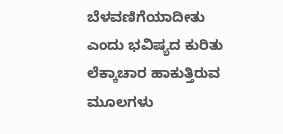ಬೆಳವಣಿಗೆಯಾದೀತು ಎಂದು ಭವಿಷ್ಯದ ಕುರಿತು ಲೆಕ್ಕಾಚಾರ ಹಾಕುತ್ತಿರುವ ಮೂಲಗಳು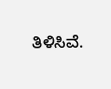ತಿಳಿಸಿವೆ.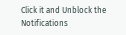Click it and Unblock the Notifications